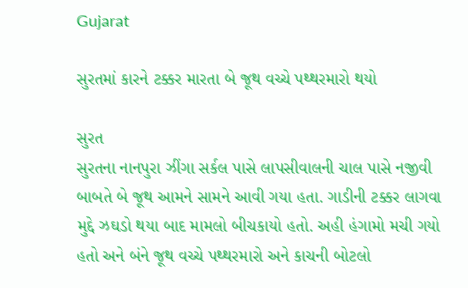Gujarat

સુરતમાં કારને ટક્કર મારતા બે જૂથ વચ્ચે પથ્થરમારો થયો

સુરત
સુરતના નાનપુરા ઝીંગા સર્કલ પાસે લાપસીવાલની ચાલ પાસે નજીવી બાબતે બે જૂથ આમને સામને આવી ગયા હતા. ગાડીની ટક્કર લાગવા મુદ્દે ઝઘડો થયા બાદ મામલો બીચકાયો હતો. અહી હંગામો મચી ગયો હતો અને બંને જૂથ વચ્ચે પથ્થરમારો અને કાચની બોટલો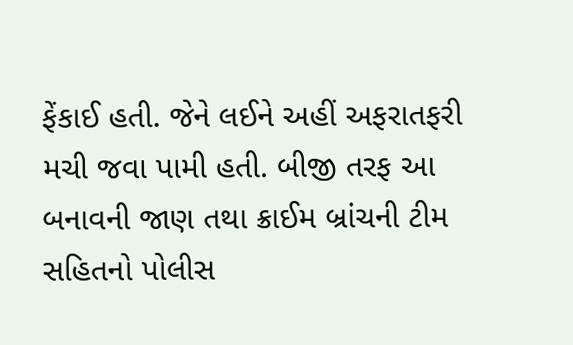ફેંકાઈ હતી. જેને લઈને અહીં અફરાતફરી મચી જવા પામી હતી. બીજી તરફ આ બનાવની જાણ તથા ક્રાઈમ બ્રાંચની ટીમ સહિતનો પોલીસ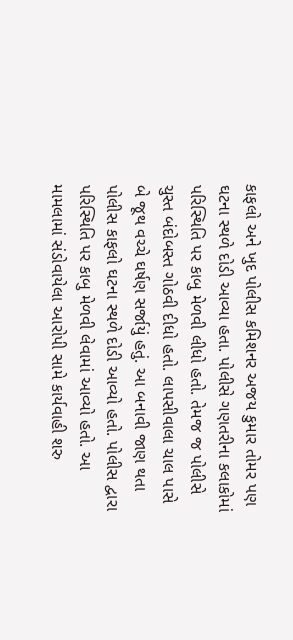કાફલો અને ખુદ પોલીસ કમિશનર અજય કુમાર તોમર પણ ઘટના સ્થળે દોડી આવ્યા હતા. પોલીસે ગણતરીના કલાકોમાં પરિસ્થિતિ પર કાબુ મેળવી લીધો હતો. તેમજ જ પોલીસે ચુસ્ત બંદોબસ્ત ગોઠવી દીધો હતો. લાપસીવાલા ચાલ પાસે બે જૂથ વચ્ચે ઘર્ષણ સર્જાયું હતું. આ બનાવી જાણ થતા પોલીસ કાફલો ઘટના સ્થળે દોડી આવ્યો હતો. પોલીસ દ્વારા પરિસ્થિતિ પર કાબુ મેળવી લેવામાં આવ્યો હતો. આ મામલામાં સંડોવાયેલા આરોપી સામે કાર્યવાહી શરુ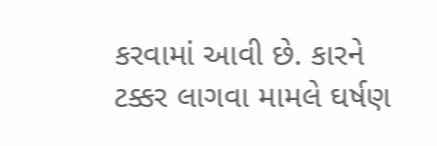કરવામાં આવી છે. કારને ટક્કર લાગવા મામલે ઘર્ષણ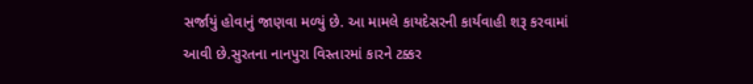સર્જાયું હોવાનું જાણવા મળ્યું છે. આ મામલે કાયદેસરની કાર્યવાહી શરૂ કરવામાં આવી છે.સુરતના નાનપુરા વિસ્તારમાં કારને ટક્કર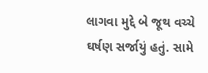લાગવા મુદ્દે બે જૂથ વચ્ચે ઘર્ષણ સર્જાયું હતું. સામે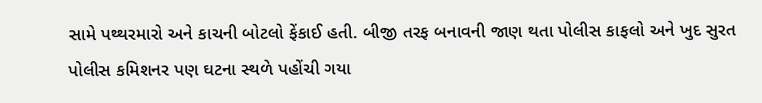સામે પથ્થરમારો અને કાચની બોટલો ફેંકાઈ હતી. બીજી તરફ બનાવની જાણ થતા પોલીસ કાફલો અને ખુદ સુરત પોલીસ કમિશનર પણ ઘટના સ્થળે પહોંચી ગયા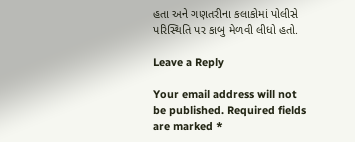હતા અને ગણતરીના કલાકોમાં પોલીસે પરિસ્થિતિ પર કાબુ મેળવી લીધો હતો.

Leave a Reply

Your email address will not be published. Required fields are marked *